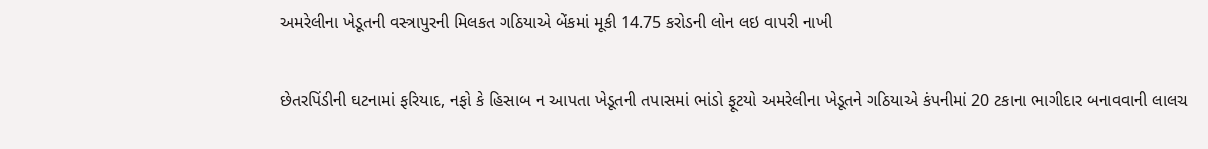અમરેલીના ખેડૂતની વસ્ત્રાપુરની મિલકત ગઠિયાએ બેંકમાં મૂકી 14.75 કરોડની લોન લઇ વાપરી નાખી

છેતરપિંડીની ઘટનામાં ફરિયાદ, નફો કે હિસાબ ન આપતા ખેડૂતની તપાસમાં ભાંડો ફૂટયો અમરેલીના ખેડૂતને ગઠિયાએ કંપનીમાં 20 ટકાના ભાગીદાર બનાવવાની લાલચ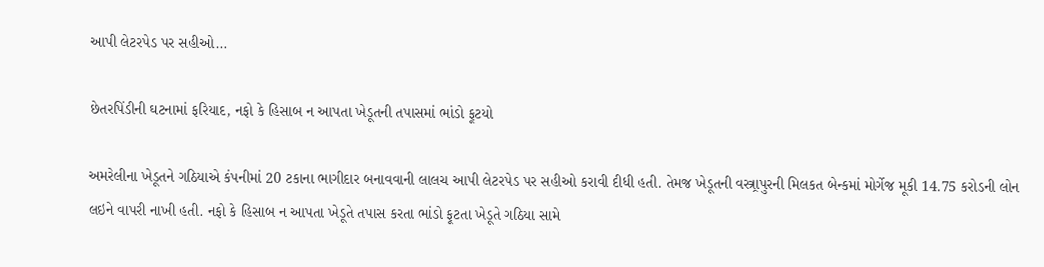આપી લેટરપેડ પર સહીઓ…

છેતરપિંડીની ઘટનામાં ફરિયાદ, નફો કે હિસાબ ન આપતા ખેડૂતની તપાસમાં ભાંડો ફૂટયો

અમરેલીના ખેડૂતને ગઠિયાએ કંપનીમાં 20 ટકાના ભાગીદાર બનાવવાની લાલચ આપી લેટરપેડ પર સહીઓ કરાવી દીધી હતી. તેમજ ખેડૂતની વસ્ત્ર્રાપુરની મિલકત બેન્કમાં મોર્ગેજ મૂકી 14.75 કરોડની લોન લઇને વાપરી નાખી હતી. નફો કે હિસાબ ન આપતા ખેડૂતે તપાસ કરતા ભાંડો ફૂટતા ખેડૂતે ગઠિયા સામે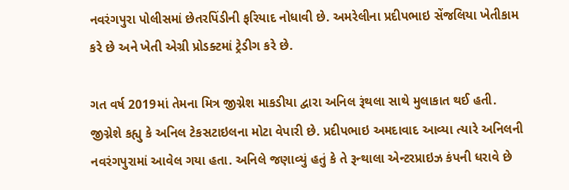નવરંગપુરા પોલીસમાં છેતરપિંડીની ફરિયાદ નોધાવી છે. અમરેલીના પ્રદીપભાઇ સેંજલિયા ખેતીકામ કરે છે અને ખેતી એગ્રી પ્રોડક્ટમાં ટ્રેડીગ કરે છે.

ગત વર્ષ 2019માં તેમના મિત્ર જીગ્નેશ માકડીયા દ્વારા અનિલ રૂંથલા સાથે મુલાકાત થઈ હતી. જીગ્નેશે કહ્યુ કે અનિલ ટેકસટાઇલના મોટા વેપારી છે. પ્રદીપભાઇ અમદાવાદ આવ્યા ત્યારે અનિલની નવરંગપુરામાં આવેલ ગયા હતા. અનિલે જણાવ્યું હતું કે તે રૂન્થાલા એન્ટરપ્રાઇઝ કંપની ધરાવે છે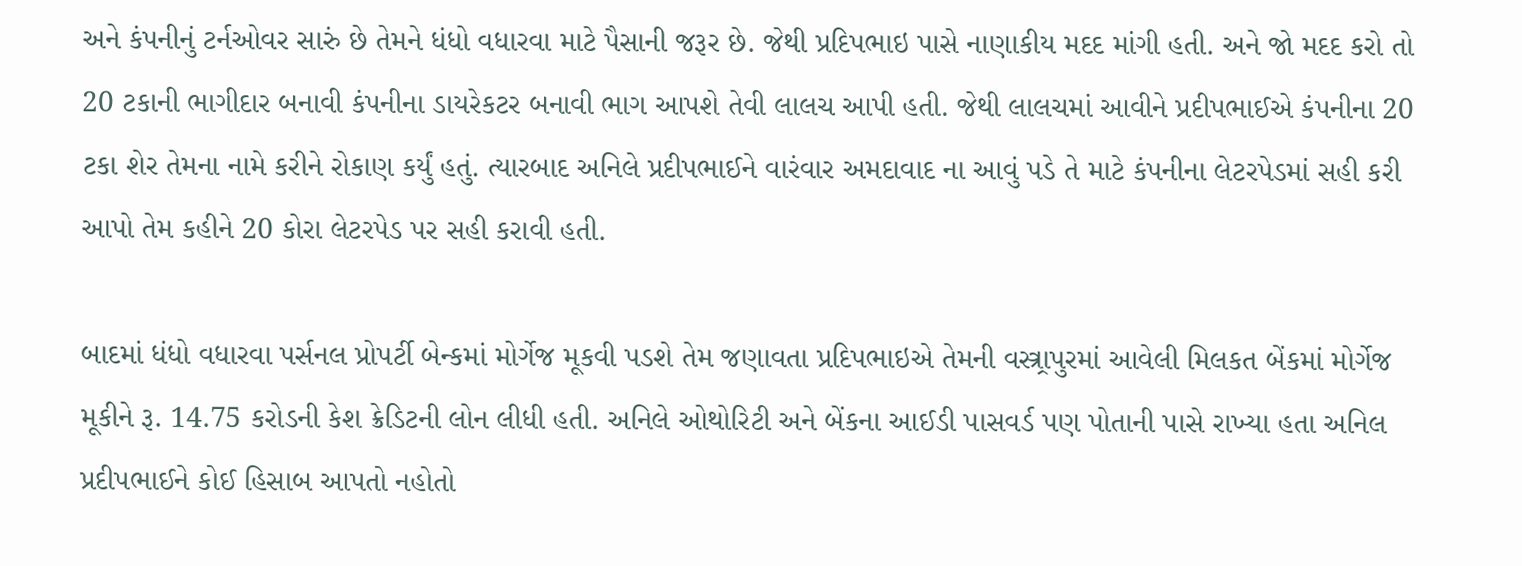અને કંપનીનું ટર્નઓવર સારું છે તેમને ધંધો વધારવા માટે પૈસાની જરૂર છે. જેથી પ્રદિપભાઇ પાસે નાણાકીય મદદ માંગી હતી. અને જો મદદ કરો તો 20 ટકાની ભાગીદાર બનાવી કંપનીના ડાયરેકટર બનાવી ભાગ આપશે તેવી લાલચ આપી હતી. જેથી લાલચમાં આવીને પ્રદીપભાઈએ કંપનીના 20 ટકા શેર તેમના નામે કરીને રોકાણ કર્યું હતું. ત્યારબાદ અનિલે પ્રદીપભાઈને વારંવાર અમદાવાદ ના આવું પડે તે માટે કંપનીના લેટરપેડમાં સહી કરી આપો તેમ કહીને 20 કોરા લેટરપેડ પર સહી કરાવી હતી.

બાદમાં ધંધો વધારવા પર્સનલ પ્રોપર્ટી બેન્કમાં મોર્ગેજ મૂકવી પડશે તેમ જણાવતા પ્રદિપભાઇએ તેમની વસ્ત્ર્રાપુરમાં આવેલી મિલકત બેંકમાં મોર્ગેજ મૂકીને રૂ. 14.75 કરોડની કેશ ક્રેડિટની લોન લીધી હતી. અનિલે ઓથોરિટી અને બેંકના આઈડી પાસવર્ડ પણ પોતાની પાસે રાખ્યા હતા અનિલ પ્રદીપભાઈને કોઈ હિસાબ આપતો નહોતો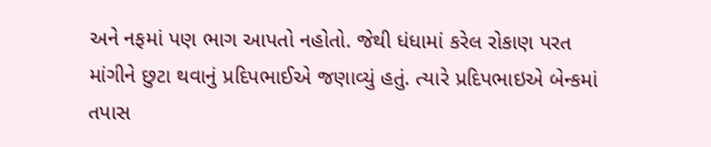અને નફમાં પણ ભાગ આપતો નહોતો. જેથી ધંધામાં કરેલ રોકાણ પરત માંગીને છુટા થવાનું પ્રદિપભાઈએ જણાવ્યું હતું. ત્યારે પ્રદિપભાઇએ બેન્કમાં તપાસ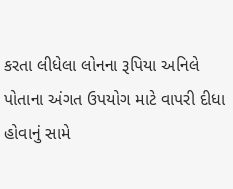કરતા લીધેલા લોનના રૂપિયા અનિલે પોતાના અંગત ઉપયોગ માટે વાપરી દીધા હોવાનું સામે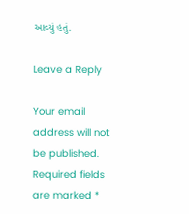આવ્યું હતું.

Leave a Reply

Your email address will not be published. Required fields are marked *